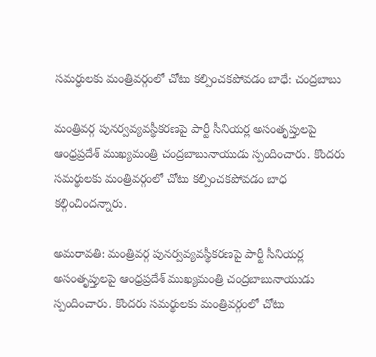సమర్ధులకు మంత్రివర్గంలో చోటు కల్పించకపోవడం బాధే: చంద్రబాబు

మంత్రివర్గ పునర్వవ్యవస్థీకరణపై పార్టీ సీనియర్ల అసంతృప్తులపై ఆంధ్రప్రదేశ్ ముఖ్యమంత్రి చంద్రబాబునాయుడు స్పందించారు. కొందరు సమర్థులకు మంత్రివర్గంలో చోటు కల్పించకపోవడం బాధ కల్గించిందన్నారు.

అమరావతి: మంత్రివర్గ పునర్వవ్యవస్థీకరణపై పార్టీ సీనియర్ల అసంతృప్తులపై ఆంధ్రప్రదేశ్ ముఖ్యమంత్రి చంద్రబాబునాయుడు స్పందించారు. కొందరు సమర్థులకు మంత్రివర్గంలో చోటు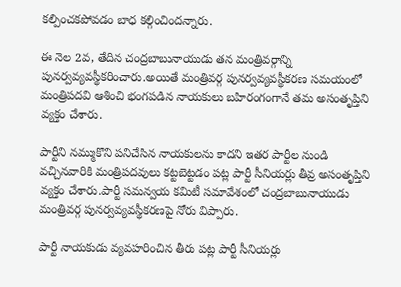కల్పించకపోవడం బాధ కల్గించిందన్నారు.

ఈ నెల 2వ, తేదిన చంద్రబాబునాయుడు తన మంత్రివర్గాన్ని పునర్వవ్యవస్థీకరించారు.అయితే మంత్రివర్గ పునర్వవ్యవస్థీకరణ సమయంలో మంత్రిపదవి ఆశించి భంగపడిన నాయకులు బహిరంగంగానే తమ అసంతృప్తిని వ్యక్తం చేశారు.

పార్టీని నమ్ముకొని పనిచేసిన నాయకులను కాదని ఇతర పార్టీల నుండి వచ్చినవారికి మంత్రిపదవులు కట్టబెట్టడం పట్ల పార్టీ సీనియర్లు తీవ్ర అసంతృప్తిని వ్యక్తం చేశారు.పార్టీ సమన్వయ కమిటీ సమావేశంలో చంద్రబాబునాయుడు మంత్రివర్గ పునర్వవ్యవస్థీకరణపై నోరు విప్పారు.

పార్టీ నాయకుడు వ్యవహరించిన తీరు పట్ల పార్టీ సీనియర్లు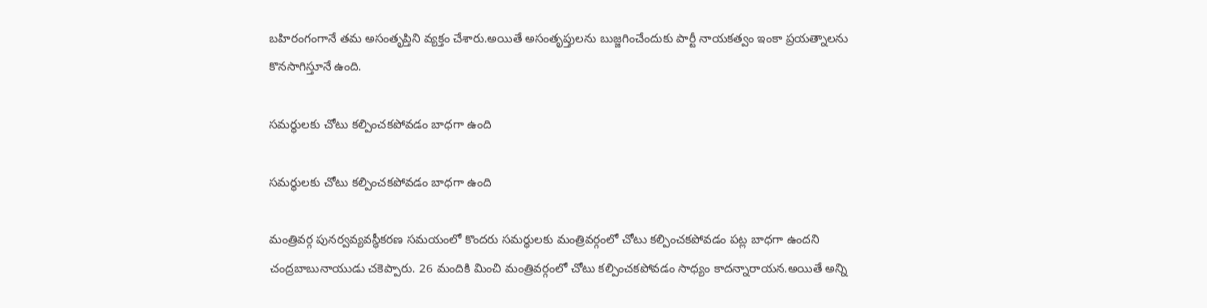బహిరంగంగానే తమ అసంతృప్తిని వ్యక్తం చేశారు.అయితే అసంతృప్తులను బుజ్జగించేందుకు పార్టీ నాయకత్వం ఇంకా ప్రయత్నాలను కొనసాగిస్తూనే ఉంది.

సమర్థులకు చోటు కల్పించకపోవడం బాధగా ఉంది

సమర్థులకు చోటు కల్పించకపోవడం బాధగా ఉంది

మంత్రివర్గ పునర్వవ్యవస్థీకరణ సమయంలో కొందరు సమర్థులకు మంత్రివర్గంలో చోటు కల్పించకపోవడం పట్ల బాధగా ఉందని చంద్రబాబునాయుడు చకెప్పారు. 26 మందికి మించి మంత్రివర్గంలో చోటు కల్పించకపోవడం సాధ్యం కాదన్నారాయన.అయితే అన్ని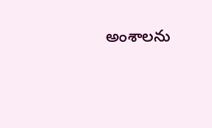అంశాలను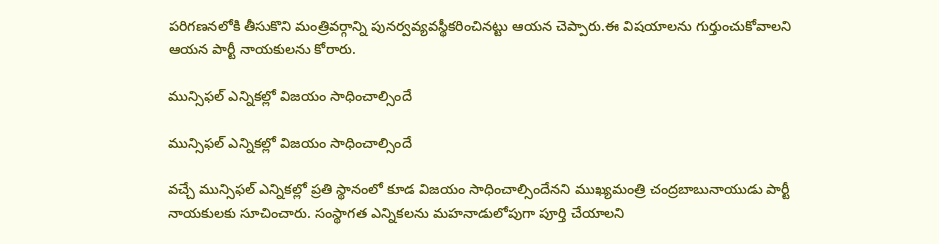పరిగణనలోకి తీసుకొని మంత్రివర్గాన్ని పునర్వవ్యవస్థీకరించినట్టు ఆయన చెప్పారు.ఈ విషయాలను గుర్తుంచుకోవాలని ఆయన పార్టీ నాయకులను కోరారు.

మున్సిఫల్ ఎన్నికల్లో విజయం సాధించాల్సిందే

మున్సిఫల్ ఎన్నికల్లో విజయం సాధించాల్సిందే

వచ్చే మున్సిఫల్ ఎన్నికల్లో ప్రతి స్థానంలో కూడ విజయం సాధించాల్సిందేనని ముఖ్యమంత్రి చంద్రబాబునాయుడు పార్టీ నాయకులకు సూచించారు. సంస్థాగత ఎన్నికలను మహనాడులోపుగా పూర్తి చేయాలని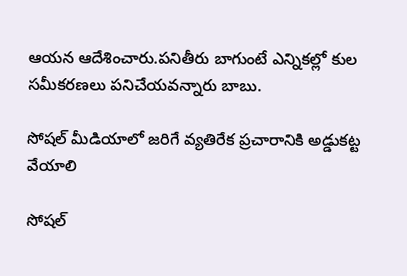ఆయన ఆదేశించారు.పనితీరు బాగుంటే ఎన్నికల్లో కుల సమీకరణలు పనిచేయవన్నారు బాబు.

సోషల్ మీడియాలో జరిగే వ్యతిరేక ప్రచారానికి అడ్డుకట్ట వేయాలి

సోషల్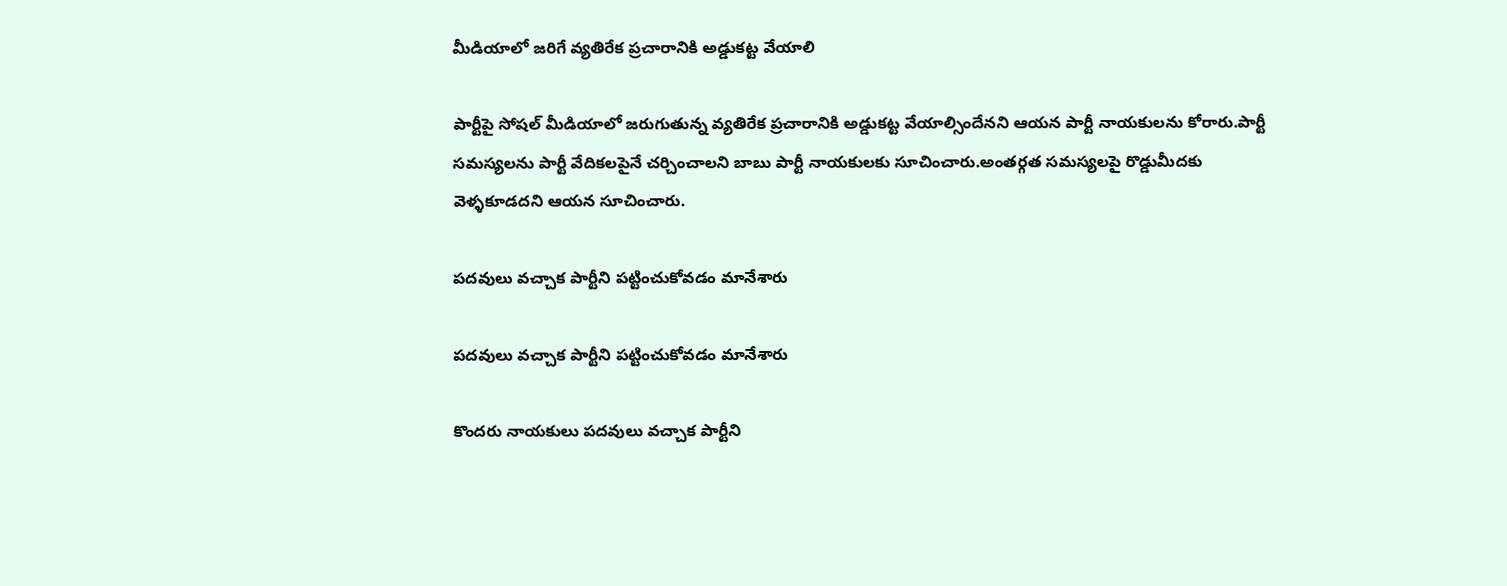మీడియాలో జరిగే వ్యతిరేక ప్రచారానికి అడ్డుకట్ట వేయాలి

పార్టీపై సోషల్ మీడియాలో జరుగుతున్న వ్యతిరేక ప్రచారానికి అడ్డుకట్ట వేయాల్సిందేనని ఆయన పార్టీ నాయకులను కోరారు.పార్టీ సమస్యలను పార్టీ వేదికలపైనే చర్చించాలని బాబు పార్టీ నాయకులకు సూచించారు.అంతర్గత సమస్యలపై రొడ్డుమీదకు వెళ్ళకూడదని ఆయన సూచించారు.

పదవులు వచ్చాక పార్టీని పట్టించుకోవడం మానేశారు

పదవులు వచ్చాక పార్టీని పట్టించుకోవడం మానేశారు

కొందరు నాయకులు పదవులు వచ్చాక పార్టీని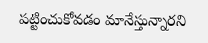పట్టించుకోవడం మానేస్తున్నారని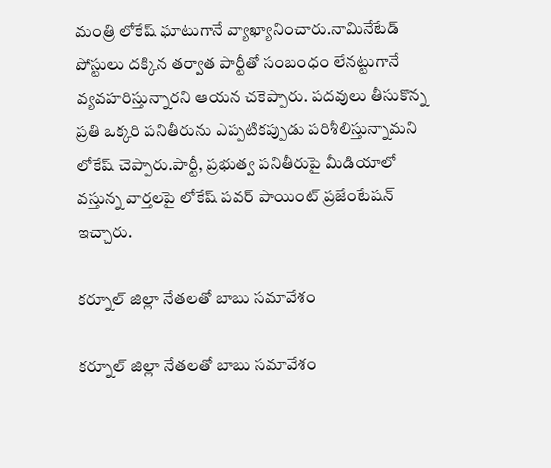మంత్రి లోకేష్ ఘాటుగానే వ్యాఖ్యానించారు.నామినేటేడ్ పోస్టులు దక్కిన తర్వాత పార్టీతో సంబంధం లేనట్టుగానే వ్యవహరిస్తున్నారని ఆయన చకెప్పారు. పదవులు తీసుకొన్న ప్రతి ఒక్కరి పనితీరును ఎప్పటికప్పుడు పరిశీలిస్తున్నామని లోకేష్ చెప్పారు.పార్టీ, ప్రభుత్వ పనితీరుపై మీడియాలో వస్తున్న వార్తలపై లోకేష్ పవర్ పాయింట్ ప్రజేంటేషన్ ఇచ్చారు.

కర్నూల్ జిల్లా నేతలతో బాబు సమావేశం

కర్నూల్ జిల్లా నేతలతో బాబు సమావేశం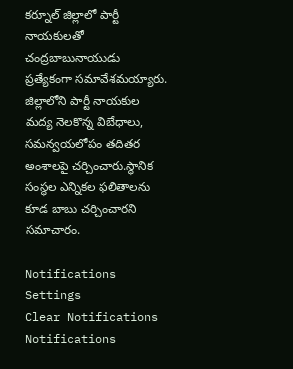కర్నూల్ జిల్లాలో పార్టీ నాయకులతో చంద్రబాబునాయుడు ప్రత్యేకంగా సమావేశమయ్యారు. జిల్లాలోని పార్టీ నాయకుల మద్య నెలకొన్న విబేధాలు, సమన్వయలోపం తదితర అంశాలపై చర్చించారు.స్థానిక సంస్థల ఎన్నికల ఫలితాలను కూడ బాబు చర్చించారని సమాచారం.

Notifications
Settings
Clear Notifications
Notifications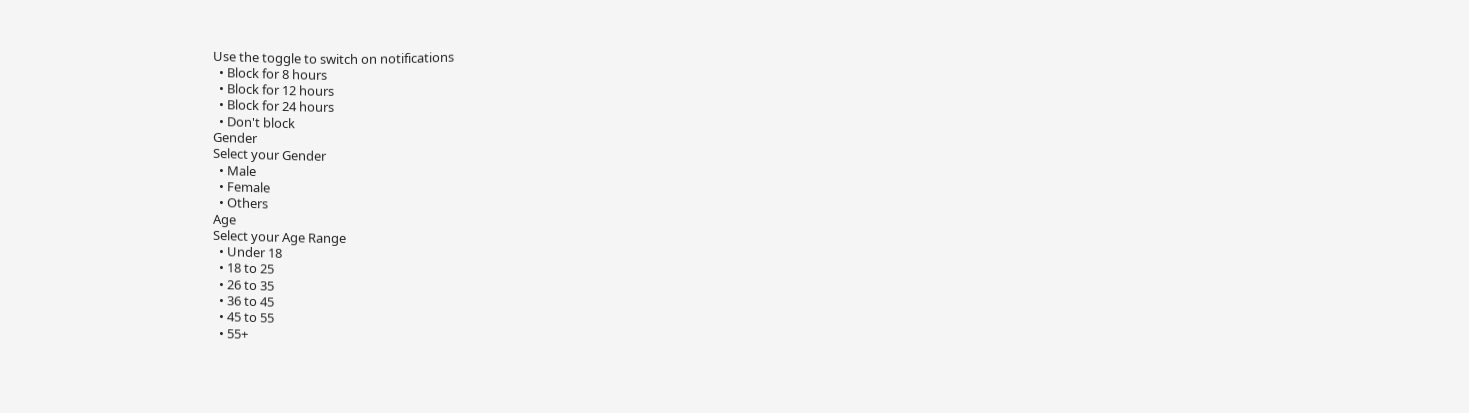Use the toggle to switch on notifications
  • Block for 8 hours
  • Block for 12 hours
  • Block for 24 hours
  • Don't block
Gender
Select your Gender
  • Male
  • Female
  • Others
Age
Select your Age Range
  • Under 18
  • 18 to 25
  • 26 to 35
  • 36 to 45
  • 45 to 55
  • 55+